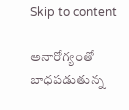Skip to content

అనారోగ్యంతో బాధపడుతున్న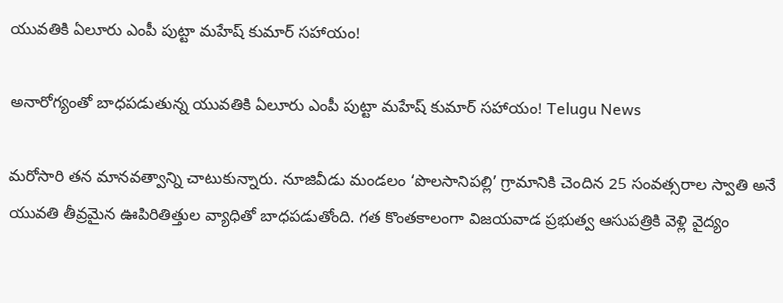యువతికి ఏలూరు ఎంపీ పుట్టా మహేష్ కుమార్ సహాయం!

అనారోగ్యంతో బాధపడుతున్న యువతికి ఏలూరు ఎంపీ పుట్టా మహేష్ కుమార్ సహాయం! Telugu News

మరోసారి తన మానవత్వాన్ని చాటుకున్నారు. నూజివీడు మండలం ‘పొలసానిపల్లి’ గ్రామానికి చెందిన 25 సంవత్సరాల స్వాతి అనే యువతి తీవ్రమైన ఊపిరితిత్తుల వ్యాధితో బాధపడుతోంది. గత కొంతకాలంగా విజయవాడ ప్రభుత్వ ఆసుపత్రికి వెళ్లి వైద్యం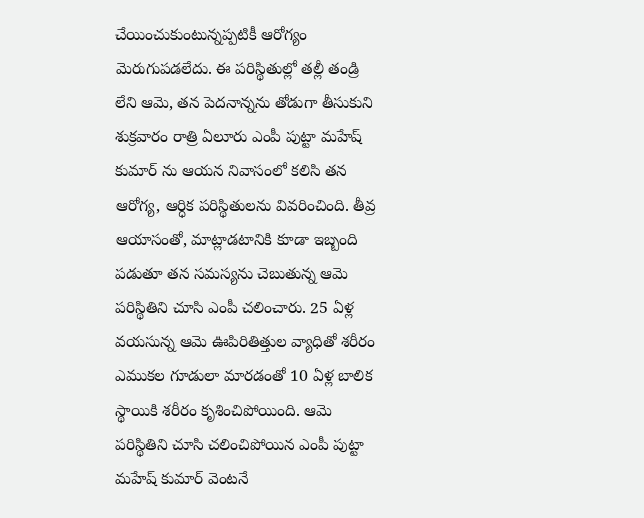చేయించుకుంటున్నప్పటికీ ఆరోగ్యం మెరుగుపడలేదు. ఈ పరిస్థితుల్లో తల్లీ తండ్రి లేని ఆమె, తన పెదనాన్నను తోడుగా తీసుకుని శుక్రవారం రాత్రి ఏలూరు ఎంపీ పుట్టా మహేష్ కుమార్ ను ఆయన నివాసంలో కలిసి తన ఆరోగ్య, ఆర్ధిక పరిస్థితులను వివరించింది. తీవ్ర ఆయాసంతో, మాట్లాడటానికి కూడా ఇబ్బంది పడుతూ తన సమస్యను చెబుతున్న ఆమె పరిస్థితిని చూసి ఎంపీ చలించారు. 25 ఏళ్ల వయసున్న ఆమె ఊపిరితిత్తుల వ్యాధితో శరీరం ఎముకల గూడులా మారడంతో 10 ఏళ్ల బాలిక స్థాయికి శరీరం కృశించిపోయింది. ఆమె పరిస్థితిని చూసి చలించిపోయిన ఎంపీ పుట్టా మహేష్ కుమార్ వెంటనే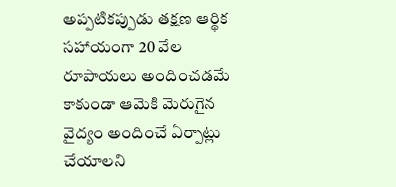అప్పటికప్పుడు తక్షణ ఆర్థిక సహాయంగా 20 వేల రూపాయలు అందించడమే కాకుండా ఆమెకి మెరుగైన వైద్యం అందించే ఏర్పాట్లు చేయాలని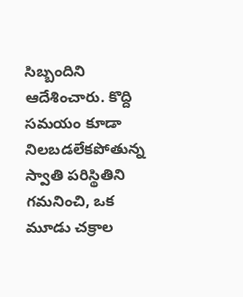సిబ్బందిని ఆదేశించారు. కొద్ది సమయం కూడా నిలబడలేకపోతున్న స్వాతి పరిస్థితిని గమనించి, ఒక మూడు చక్రాల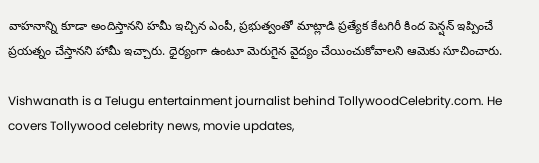వాహనాన్ని కూడా అందిస్తానని హమీ ఇచ్చిన ఎంపీ, ప్రభుత్వంతో మాట్లాడి ప్రత్యేక కేటగిరీ కింద పెన్షన్ ఇప్పించే ప్రయత్నం చేస్తానని హామీ ఇచ్చారు. ధైర్యంగా ఉంటూ మెరుగైన వైద్యం చేయించుకోవాలని ఆమెకు సూచించారు.

Vishwanath is a Telugu entertainment journalist behind TollywoodCelebrity.com. He covers Tollywood celebrity news, movie updates,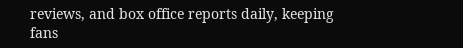reviews, and box office reports daily, keeping fans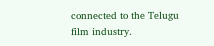connected to the Telugu film industry.